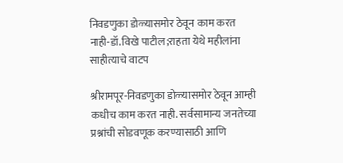निवडणुका डोळ्यासमोर ठेवून काम करत नाही-डॉ.विखे पाटील;राहता येथे महीलांना साहीत्याचे वाटप

श्रीरामपूर-निवडणुका डोळ्यासमोर ठेवून आम्ही कधीच काम करत नाही. सर्वसामान्य जनतेच्या प्रश्नांची सोडवणूक करण्यासाठी आणि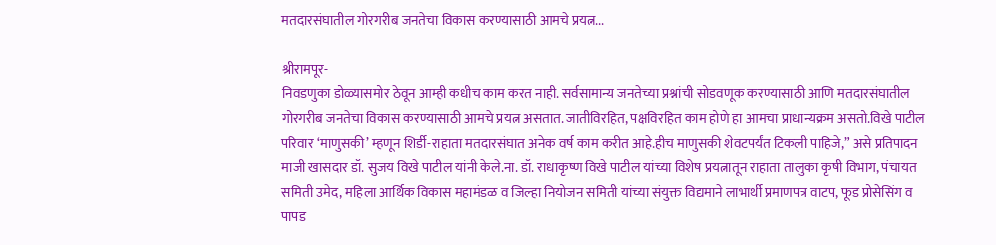मतदारसंघातील गोरगरीब जनतेचा विकास करण्यासाठी आमचे प्रयत्न...

श्रीरामपूर-
निवडणुका डोळ्यासमोर ठेवून आम्ही कधीच काम करत नाही. सर्वसामान्य जनतेच्या प्रश्नांची सोडवणूक करण्यासाठी आणि मतदारसंघातील गोरगरीब जनतेचा विकास करण्यासाठी आमचे प्रयत्न असतात. जातीविरहित, पक्षविरहित काम होणे हा आमचा प्राधान्यक्रम असतो.विखे पाटील परिवार ‘माणुसकी’ म्हणून शिर्डी-राहाता मतदारसंघात अनेक वर्ष काम करीत आहे.हीच माणुसकी शेवटपर्यंत टिकली पाहिजे,” असे प्रतिपादन माजी खासदार डॉ. सुजय विखे पाटील यांनी केले.ना. डॉ. राधाकृष्ण विखे पाटील यांच्या विशेष प्रयत्नातून राहाता तालुका कृषी विभाग, पंचायत समिती उमेद, महिला आर्थिक विकास महामंडळ व जिल्हा नियोजन समिती यांच्या संयुक्त विद्यमाने लाभार्थी प्रमाणपत्र वाटप, फूड प्रोसेसिंग व पापड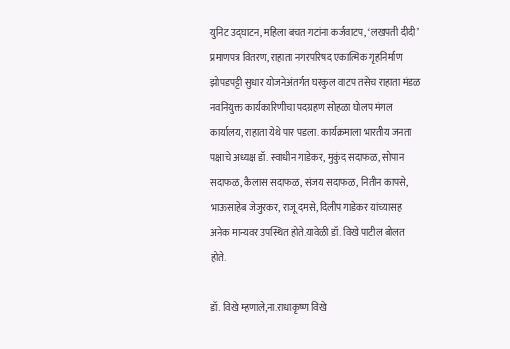युनिट उद्‌घाटन, महिला बचत गटांना कर्जवाटप, ‘लखपती दीदी’ प्रमाणपत्र वितरण, राहाता नगरपरिषद एकात्मिक गृहनिर्माण झोपडपट्टी सुधार योजनेअंतर्गत घरकुल वाटप तसेच राहाता मंडळ नवनियुक्त कार्यकारिणीचा पदग्रहण सोहळा घोलप मंगल कार्यालय, राहाता येथे पार पडला. कार्यक्रमाला भारतीय जनता पक्षाचे अध्यक्ष डॉ. स्वाधीन गाडेकर, मुकुंद सदाफळ, सोपान सदाफळ, कैलास सदाफळ, संजय सदाफळ, नितीन कापसे, भाऊसाहेब जेजुरकर, राजू दमसे, दिलीप गाडेकर यांच्यासह अनेक मान्यवर उपस्थित होते.यावेळी डॉ. विखे पाटील बोलत होते.

डॉ. विखे म्हणाले,ना.राधाकृष्ण विखे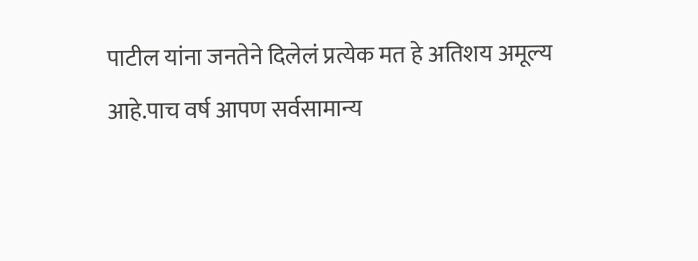पाटील यांना जनतेने दिलेलं प्रत्येक मत हे अतिशय अमूल्य आहे.पाच वर्ष आपण सर्वसामान्य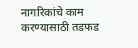नागरिकांचे काम करण्यासाठी तडफड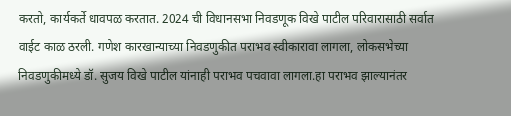करतो, कार्यकर्ते धावपळ करतात. 2024 ची विधानसभा निवडणूक विखे पाटील परिवारासाठी सर्वात वाईट काळ ठरली. गणेश कारखान्याच्या निवडणुकीत पराभव स्वीकारावा लागला, लोकसभेच्या निवडणुकीमध्ये डॉ. सुजय विखे पाटील यांनाही पराभव पचवावा लागला.हा पराभव झाल्यानंतर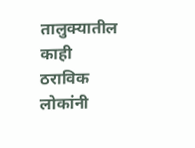तालुक्यातील काही ठराविक लोकांनी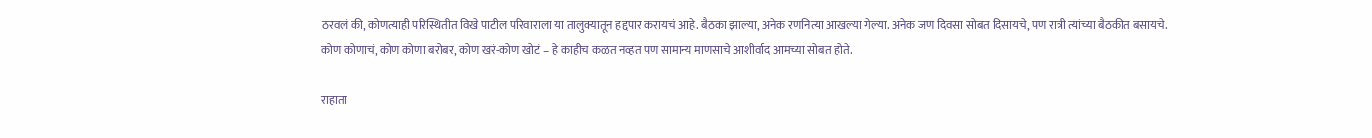ठरवलं की, कोणत्याही परिस्थितीत विखे पाटील परिवाराला या तालुक्यातून हद्दपार करायचं आहे. बैठका झाल्या, अनेक रणनित्या आखल्या गेल्या. अनेक जण दिवसा सोबत दिसायचे, पण रात्री त्यांच्या बैठकीत बसायचे. कोण कोणाचं, कोण कोणा बरोबर, कोण खरं-कोण खोटं – हे काहीच कळत नव्हत पण सामान्य माणसाचे आशीर्वाद आमच्या सोबत होते.

राहाता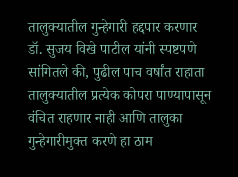तालुक्यातील गुन्हेगारी हद्दपार करणार
डॉ. सुजय विखे पाटील यांनी स्पष्टपणे सांगितले की, पुढील पाच वर्षांत राहाता तालुक्यातील प्रत्येक कोपरा पाण्यापासून वंचित राहणार नाही आणि तालुका गुन्हेगारीमुक्त करणे हा ठाम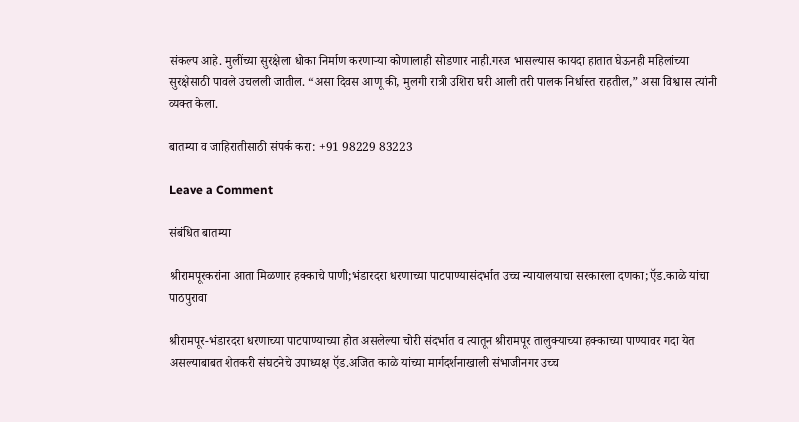संकल्प आहे. मुलींच्या सुरक्षेला धोका निर्माण करणाऱ्या कोणालाही सोडणार नाही.गरज भासल्यास कायदा हातात घेऊनही महिलांच्या सुरक्षेसाठी पावले उचलली जातील. “असा दिवस आणू की, मुलगी रात्री उशिरा घरी आली तरी पालक निर्धास्त राहतील,” असा विश्वास त्यांनी व्यक्त केला.

बातम्या व जाहिरातीसाठी संपर्क करा: +91 98229 83223

Leave a Comment

संबंधित बातम्या

श्रीरामपूरकरांना आता मिळणार हक्काचे पाणी;भंडारदरा धरणाच्या पाटपाण्यासंदर्भात उच्च न्यायालयाचा सरकारला दणका;ऍड.काळे यांचा पाठपुरावा

श्रीरामपूर-भंडारदरा धरणाच्या पाटपाण्याच्या होत असलेल्या चोरी संदर्भात व त्यातून श्रीरामपूर तालुक्याच्या हक्काच्या पाण्यावर गदा येत असल्याबाबत शेतकरी संघटनेचे उपाध्यक्ष ऍड.अजित काळे यांच्या मार्गदर्शनाखाली संभाजीनगर उच्च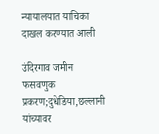न्यायालयात याचिका दाखल करण्यात आली

उंदिरगाव जमीन फसवणुक प्रकरण;दुधेडिया,छल्लानी यांच्यावर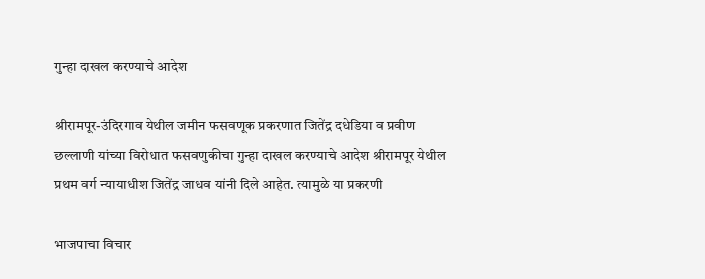गुन्हा दाखल करण्याचे आदेश

श्रीरामपूर-उंदिरगाव येथील जमीन फसवणूक प्रकरणात जितेंद्र दधेडिया व प्रवीण छल्लाणी यांच्या विरोधात फसवणुकीचा गुन्हा दाखल करण्याचे आदेश श्रीरामपूर येथील प्रथम वर्ग न्यायाधीश जितेंद्र जाधव यांनी दिले आहेत. त्यामुळे या प्रकरणी

भाजपाचा विचार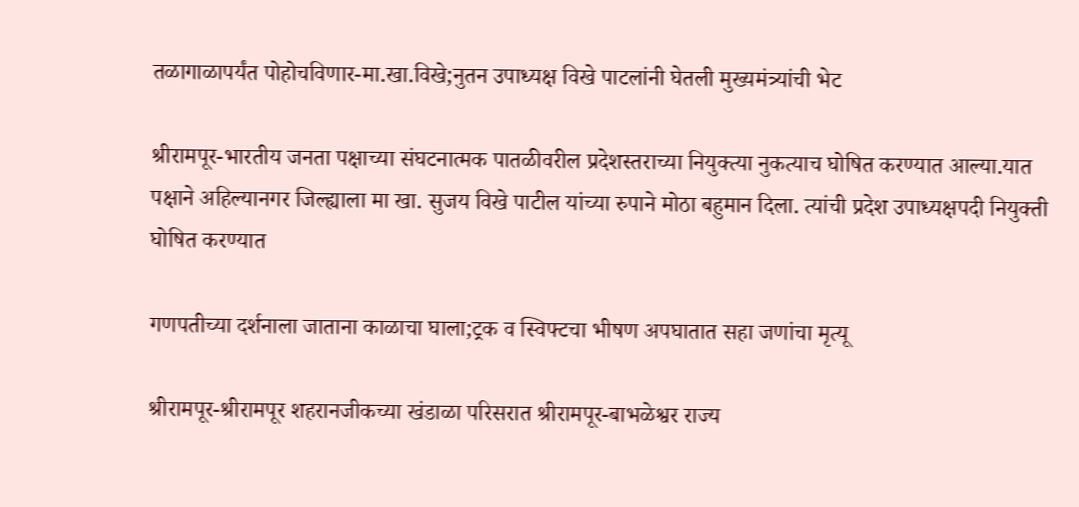तळागाळापर्यंत पोहोचविणार-मा.खा.विखे;नुतन उपाध्यक्ष विखे पाटलांनी घेतली मुख्यमंत्र्यांची भेट

श्रीरामपूर-भारतीय जनता पक्षाच्या संघटनात्मक पातळीवरील प्रदेशस्तराच्या नियुक्त्या नुकत्याच घोषित करण्यात आल्या.यात पक्षाने अहिल्यानगर जिल्ह्याला मा खा. सुजय विखे पाटील यांच्या रुपाने मोठा बहुमान दिला. त्यांची प्रदेश उपाध्यक्षपदी नियुक्ती घोषित करण्यात

गणपतीच्या दर्शनाला जाताना काळाचा घाला;ट्रक व स्विफ्टचा भीषण अपघातात सहा जणांचा मृत्यू

श्रीरामपूर-श्रीरामपूर शहरानजीकच्या खंडाळा परिसरात श्रीरामपूर-बाभळेश्वर राज्य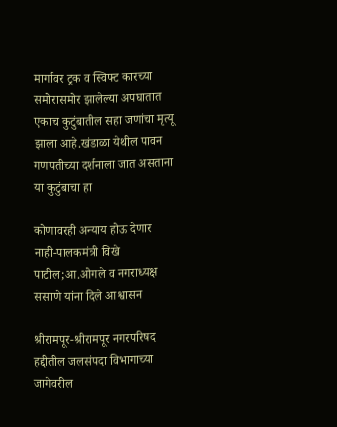मार्गावर ट्रक व स्विफ्ट कारच्या समोरासमोर झालेल्या अपघातात एकाच कुटुंबातील सहा जणांचा मृत्यू झाला आहे.खंडाळा येथील पावन गणपतीच्या दर्शनाला जात असताना या कुटुंबाचा हा

कोणावरही अन्याय होऊ देणार नाही-पालकमंत्री विखे पाटील;आ.ओगले व नगराध्यक्ष ससाणे यांना दिले आश्वासन

श्रीरामपूर-श्रीरामपूर नगरपरिषद हद्दीतील जलसंपदा विभागाच्या जागेवरील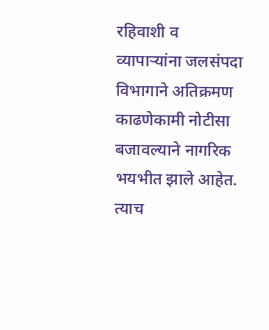रहिवाशी व व्यापाऱ्यांना जलसंपदा विभागाने अतिक्रमण काढणेकामी नोटीसा बजावल्याने नागरिक भयभीत झाले आहेत. त्याच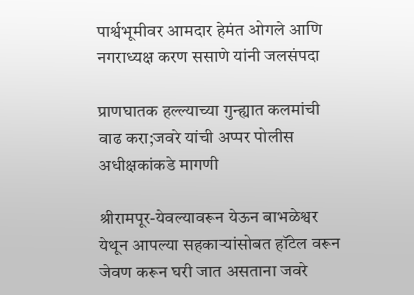पार्श्वभूमीवर आमदार हेमंत ओगले आणि नगराध्यक्ष करण ससाणे यांनी जलसंपदा

प्राणघातक हल्ल्याच्या गुन्ह्यात कलमांची वाढ करा;जवरे यांची अप्पर पोलीस अधीक्षकांकडे मागणी

श्रीरामपूर-येवल्यावरून येऊन बाभळेश्वर येथून आपल्या सहकाऱ्यांसोबत हॉटेल वरून जेवण करून घरी जात असताना जवरे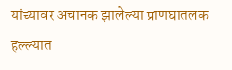यांच्यावर अचानक झालेल्या प्राणघातलक हल्ल्यात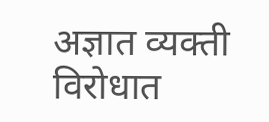अज्ञात व्यक्ती विरोधात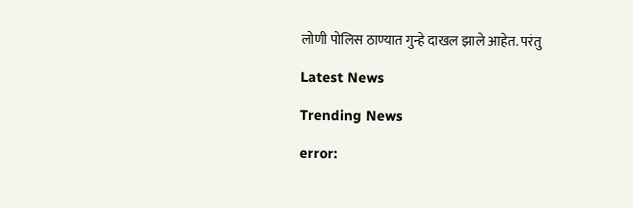लोणी पोलिस ठाण्यात गुन्हे दाखल झाले आहेत. परंतु

Latest News

Trending News

error: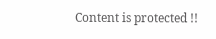Content is protected !!